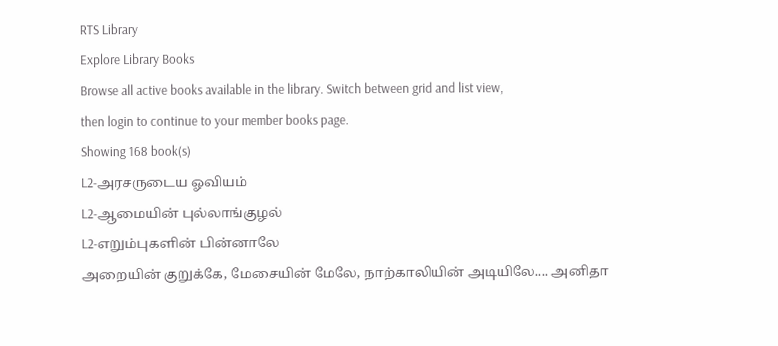RTS Library
Explore Library Books
Browse all active books available in the library. Switch between grid and list view,
then login to continue to your member books page.
Showing 168 book(s)
L2-அரசருடைய ஓவியம்
L2-ஆமையின் புல்லாங்குழல்
L2-எறும்புகளின் பின்னாலே
அறையின் குறுக்கே, மேசையின் மேலே, நாற்காலியின் அடியிலே.... அனிதா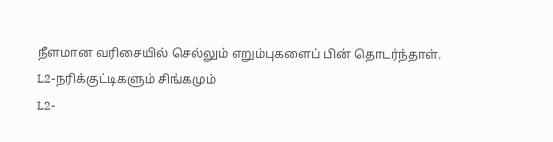நீளமான வரிசையில் செல்லும் எறும்புகளைப் பின் தொடர்ந்தாள்.
L2-நரிக்குட்டிகளும் சிங்கமும்
L2-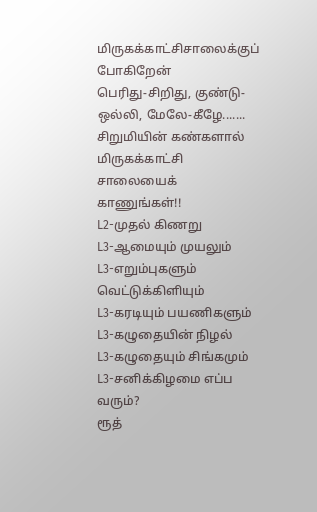மிருகக்காட்சிசாலைக்குப் போகிறேன்
பெரிது-சிறிது, குண்டு-ஒல்லி, மேலே-கீழே.......
சிறுமியின் கண்களால் மிருகக்காட்சி சாலையைக் காணுங்கள்!!
L2-முதல் கிணறு
L3-ஆமையும் முயலும்
L3-எறும்புகளும் வெட்டுக்கிளியும்
L3-கரடியும் பயணிகளும்
L3-கழுதையின் நிழல்
L3-கழுதையும் சிங்கமும்
L3-சனிக்கிழமை எப்ப வரும்?
ரூத்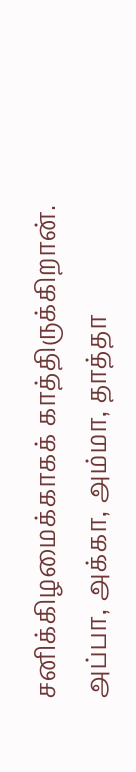சனிக்கிழமைக்காகக் காத்திருக்கிறான். அப்பா, அக்கா, அம்மா, தாத்தா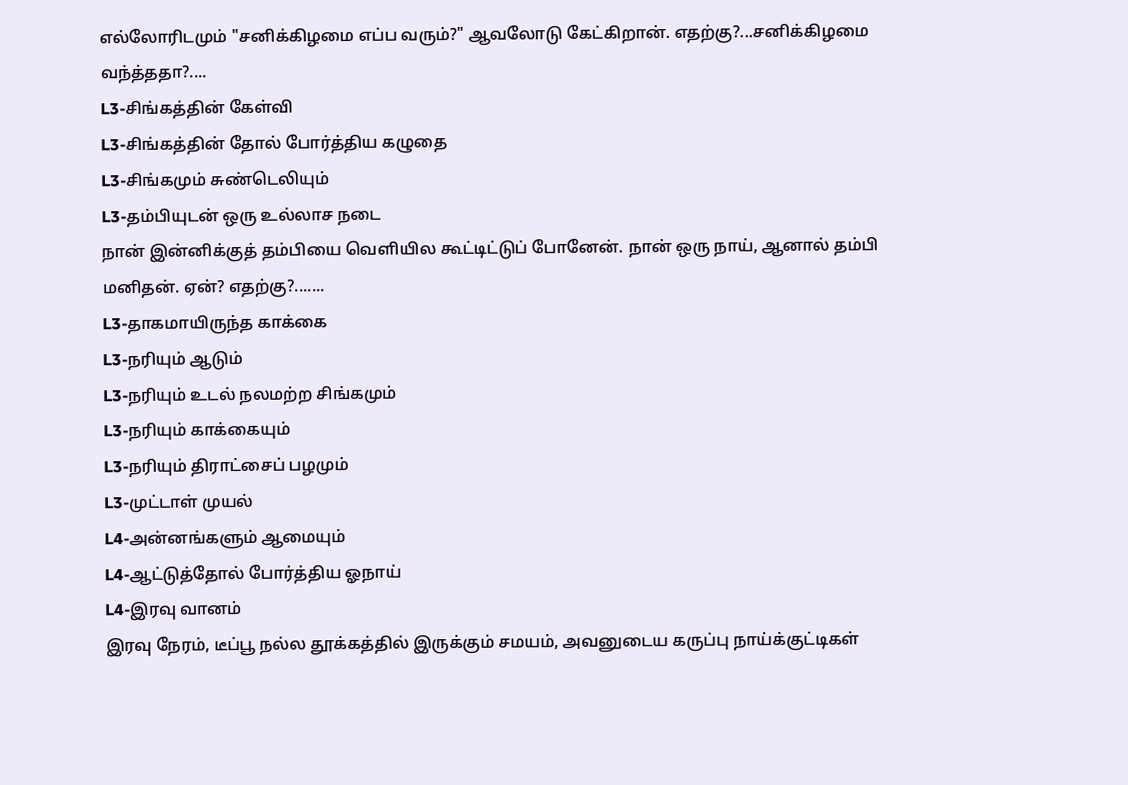எல்லோரிடமும் "சனிக்கிழமை எப்ப வரும்?" ஆவலோடு கேட்கிறான். எதற்கு?...சனிக்கிழமை வந்த்ததா?....
L3-சிங்கத்தின் கேள்வி
L3-சிங்கத்தின் தோல் போர்த்திய கழுதை
L3-சிங்கமும் சுண்டெலியும்
L3-தம்பியுடன் ஒரு உல்லாச நடை
நான் இன்னிக்குத் தம்பியை வெளியில கூட்டிட்டுப் போனேன். நான் ஒரு நாய், ஆனால் தம்பி மனிதன். ஏன்? எதற்கு?.......
L3-தாகமாயிருந்த காக்கை
L3-நரியும் ஆடும்
L3-நரியும் உடல் நலமற்ற சிங்கமும்
L3-நரியும் காக்கையும்
L3-நரியும் திராட்சைப் பழமும்
L3-முட்டாள் முயல்
L4-அன்னங்களும் ஆமையும்
L4-ஆட்டுத்தோல் போர்த்திய ஓநாய்
L4-இரவு வானம்
இரவு நேரம், டீப்பூ நல்ல தூக்கத்தில் இருக்கும் சமயம், அவனுடைய கருப்பு நாய்க்குட்டிகள்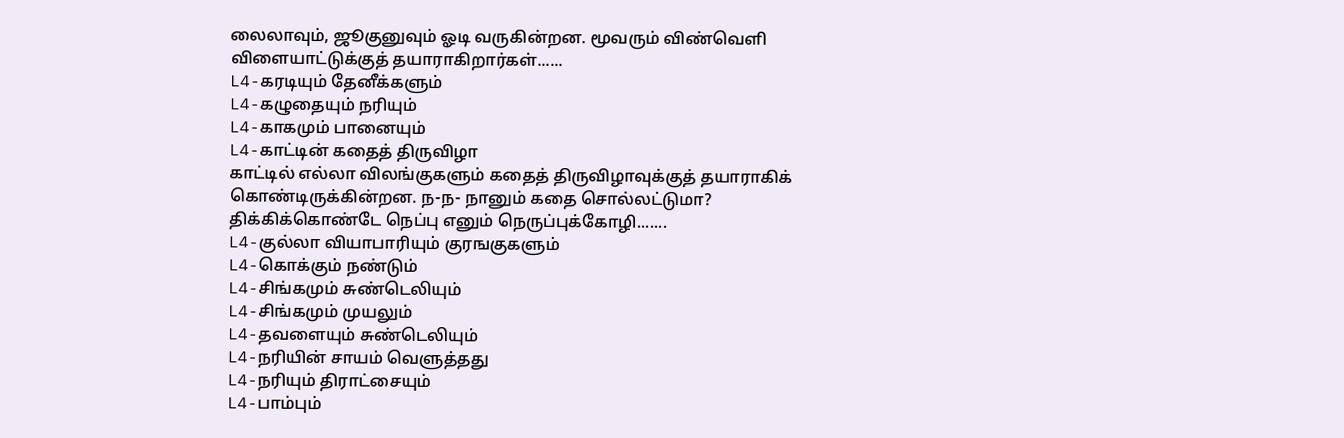லைலாவும், ஜூகுனுவும் ஓடி வருகின்றன. மூவரும் விண்வெளி விளையாட்டுக்குத் தயாராகிறார்கள்......
L4-கரடியும் தேனீக்களும்
L4-கழுதையும் நரியும்
L4-காகமும் பானையும்
L4-காட்டின் கதைத் திருவிழா
காட்டில் எல்லா விலங்குகளும் கதைத் திருவிழாவுக்குத் தயாராகிக் கொண்டிருக்கின்றன. ந-ந- நானும் கதை சொல்லட்டுமா? திக்கிக்கொண்டே நெப்பு எனும் நெருப்புக்கோழி.......
L4-குல்லா வியாபாரியும் குரஙகுகளும்
L4-கொக்கும் நண்டும்
L4-சிங்கமும் சுண்டெலியும்
L4-சிங்கமும் முயலும்
L4-தவளையும் சுண்டெலியும்
L4-நரியின் சாயம் வெளுத்தது
L4-நரியும் திராட்சையும்
L4-பாம்பும்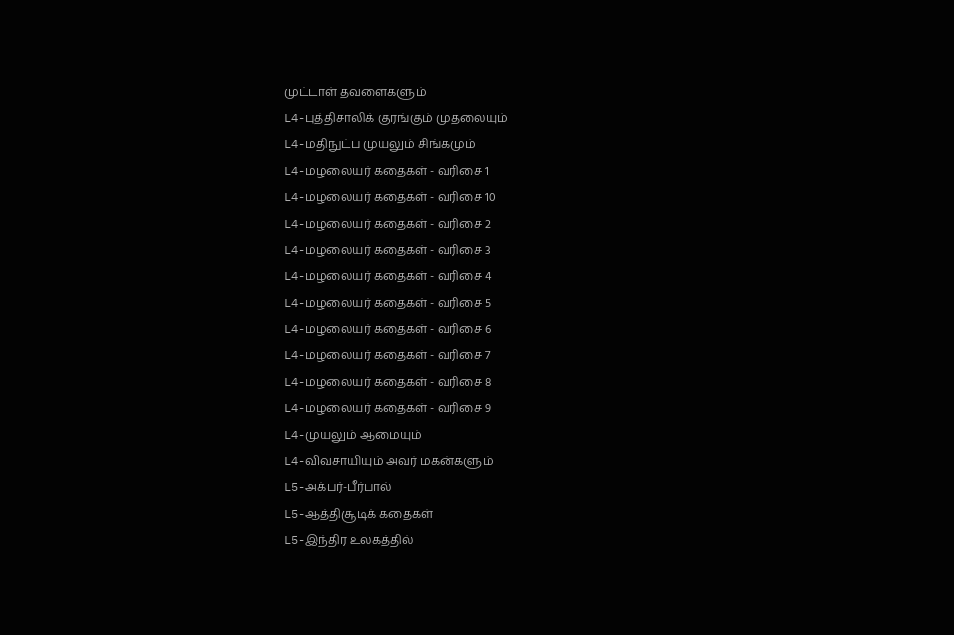முட்டாள் தவளைகளும்
L4-புத்திசாலிக் குரங்கும் முதலையும்
L4-மதிநுட்ப முயலும் சிங்கமும்
L4-மழலையர் கதைகள் - வரிசை 1
L4-மழலையர் கதைகள் - வரிசை 10
L4-மழலையர் கதைகள் - வரிசை 2
L4-மழலையர் கதைகள் - வரிசை 3
L4-மழலையர் கதைகள் - வரிசை 4
L4-மழலையர் கதைகள் - வரிசை 5
L4-மழலையர் கதைகள் - வரிசை 6
L4-மழலையர் கதைகள் - வரிசை 7
L4-மழலையர் கதைகள் - வரிசை 8
L4-மழலையர் கதைகள் - வரிசை 9
L4-முயலும் ஆமையும்
L4-விவசாயியும் அவர் மகன்களும்
L5-அக்பர்-பீர்பால்
L5-ஆத்திசூடிக் கதைகள்
L5-இந்திர உலகத்தில்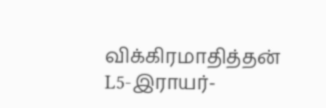விக்கிரமாதித்தன்
L5-இராயர்-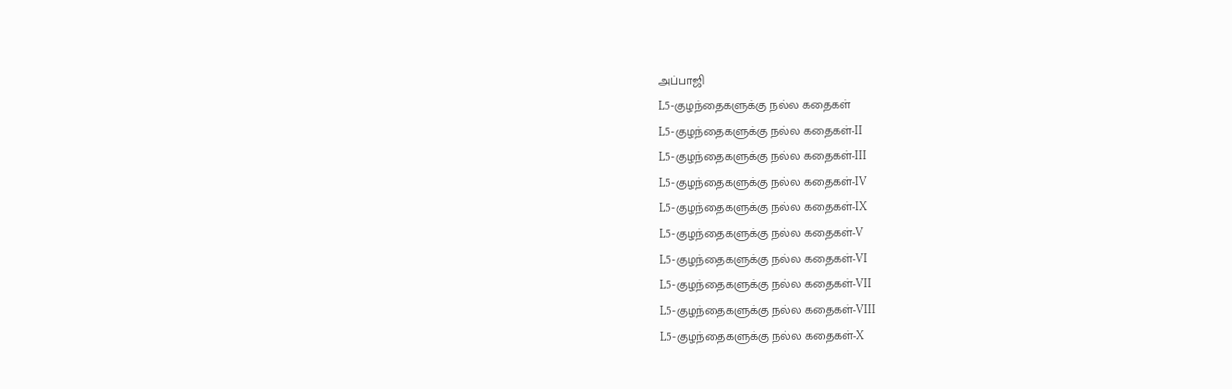அப்பாஜி
L5-குழந்தைகளுக்கு நல்ல கதைகள்
L5-குழந்தைகளுக்கு நல்ல கதைகள்-II
L5-குழந்தைகளுக்கு நல்ல கதைகள்-III
L5-குழந்தைகளுக்கு நல்ல கதைகள்-IV
L5-குழந்தைகளுக்கு நல்ல கதைகள்-IX
L5-குழந்தைகளுக்கு நல்ல கதைகள்-V
L5-குழந்தைகளுக்கு நல்ல கதைகள்-VI
L5-குழந்தைகளுக்கு நல்ல கதைகள்-VII
L5-குழந்தைகளுக்கு நல்ல கதைகள்-VIII
L5-குழந்தைகளுக்கு நல்ல கதைகள்-X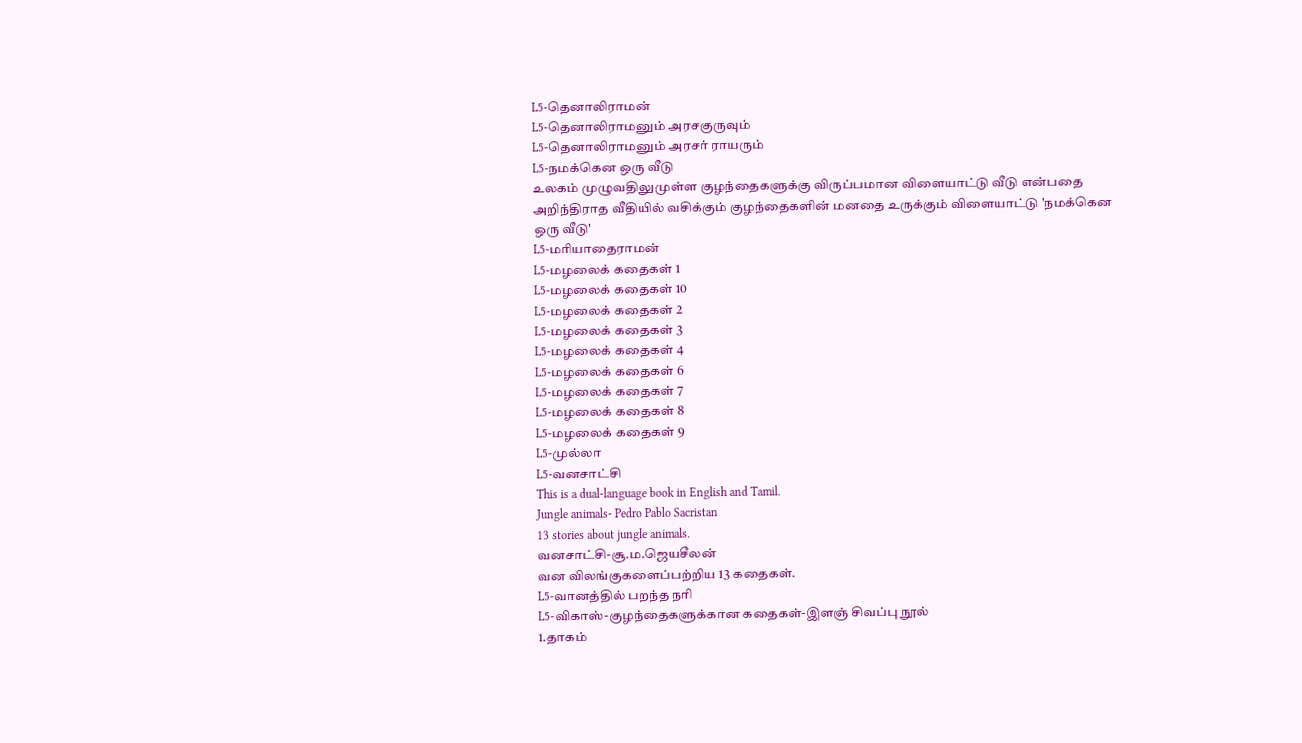L5-தெனாலிராமன்
L5-தெனாலிராமனும் அரசகுருவும்
L5-தெனாலிராமனும் அரசர் ராயரும்
L5-நமக்கென ஒரு வீடு
உலகம் முழுவதிலுமுள்ள குழந்தைகளுக்கு விருப்பமான விளையாட்டு வீடு என்பதை அறிந்திராத வீதியில் வசிக்கும் குழந்தைகளின் மனதை உருக்கும் விளையாட்டு 'நமக்கென ஒரு வீடு'
L5-மரியாதைராமன்
L5-மழலைக் கதைகள் 1
L5-மழலைக் கதைகள் 10
L5-மழலைக் கதைகள் 2
L5-மழலைக் கதைகள் 3
L5-மழலைக் கதைகள் 4
L5-மழலைக் கதைகள் 6
L5-மழலைக் கதைகள் 7
L5-மழலைக் கதைகள் 8
L5-மழலைக் கதைகள் 9
L5-முல்லா
L5-வனசாட்சி
This is a dual-language book in English and Tamil.
Jungle animals- Pedro Pablo Sacristan
13 stories about jungle animals.
வனசாட்சி-சூ.ம.ஜெயசீலன்
வன விலங்குகளைப்பற்றிய 13 கதைகள்.
L5-வானத்தில் பறந்த நரி
L5-விகாஸ்-குழந்தைகளுக்கான கதைகள்-இளஞ் சிவப்பு நூல்
1.தாகம்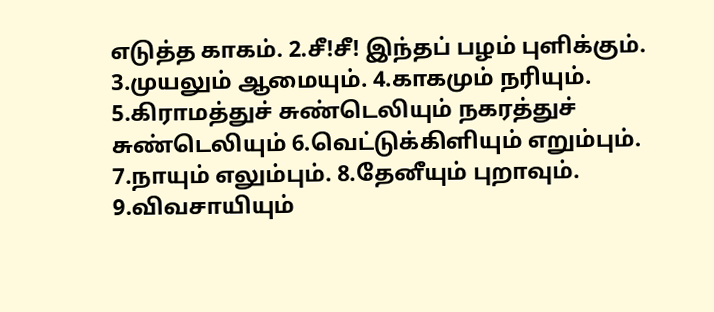எடுத்த காகம். 2.சீ!சீ! இந்தப் பழம் புளிக்கும். 3.முயலும் ஆமையும். 4.காகமும் நரியும். 5.கிராமத்துச் சுண்டெலியும் நகரத்துச் சுண்டெலியும் 6.வெட்டுக்கிளியும் எறும்பும். 7.நாயும் எலும்பும். 8.தேனீயும் புறாவும். 9.விவசாயியும்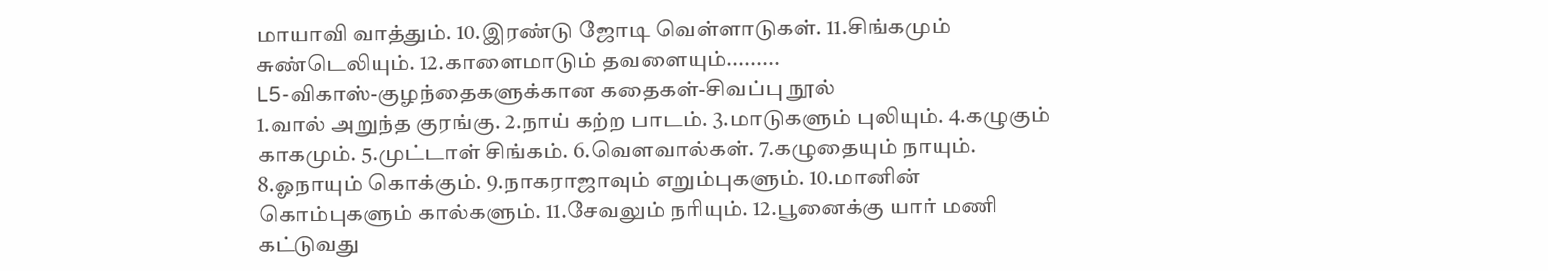மாயாவி வாத்தும். 10.இரண்டு ஜோடி வெள்ளாடுகள். 11.சிங்கமும் சுண்டெலியும். 12.காளைமாடும் தவளையும்.........
L5-விகாஸ்-குழந்தைகளுக்கான கதைகள்-சிவப்பு நூல்
1.வால் அறுந்த குரங்கு. 2.நாய் கற்ற பாடம். 3.மாடுகளும் புலியும். 4.கழுகும் காகமும். 5.முட்டாள் சிங்கம். 6.வௌவால்கள். 7.கழுதையும் நாயும். 8.ஓநாயும் கொக்கும். 9.நாகராஜாவும் எறும்புகளும். 10.மானின் கொம்புகளும் கால்களும். 11.சேவலும் நரியும். 12.பூனைக்கு யார் மணி கட்டுவது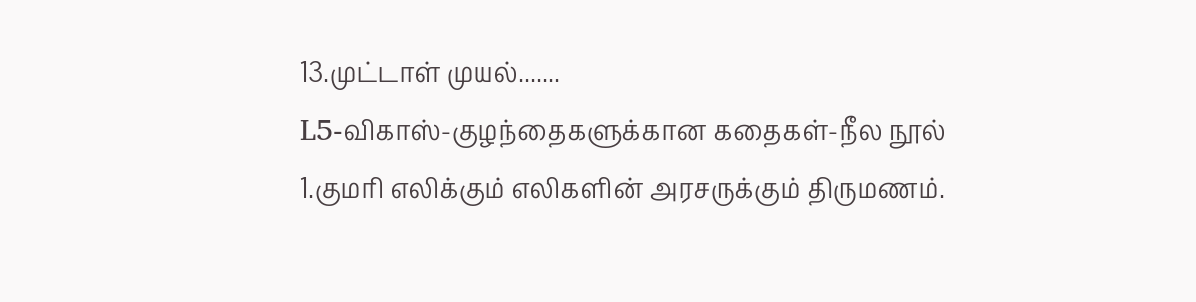13.முட்டாள் முயல்.......
L5-விகாஸ்-குழந்தைகளுக்கான கதைகள்-நீல நூல்
1.குமரி எலிக்கும் எலிகளின் அரசருக்கும் திருமணம்.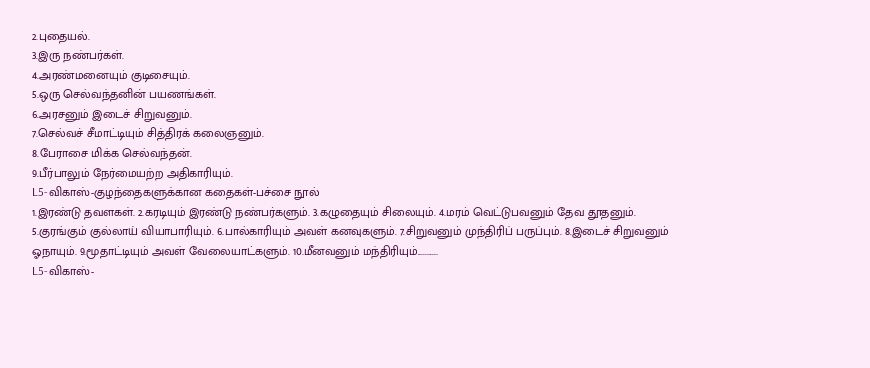2.புதையல்.
3.இரு நண்பர்கள்.
4.அரண்மனையும் குடிசையும்.
5.ஒரு செல்வந்தனின் பயணங்கள்.
6.அரசனும் இடைச் சிறுவனும்.
7.செல்வச் சீமாட்டியும் சித்திரக் கலைஞனும்.
8.பேராசை மிக்க செல்வந்தன்.
9.பீர்பாலும் நேர்மையற்ற அதிகாரியும்.
L5-விகாஸ்-குழந்தைகளுக்கான கதைகள்-பச்சை நூல்
1.இரண்டு தவளகள். 2.கரடியும் இரண்டு நண்பர்களும். 3.கழுதையும் சிலையும். 4.மரம் வெட்டுபவனும் தேவ தூதனும். 5.குரங்கும் குல்லாய் வியாபாரியும். 6.பால்காரியும் அவள் கனவுகளும். 7.சிறுவனும் முந்திரிப் பருப்பும். 8.இடைச் சிறுவனும் ஓநாயும். 9.மூதாட்டியும் அவள் வேலையாட்களும். 10.மீனவனும் மந்திரியும்...........
L5-விகாஸ்-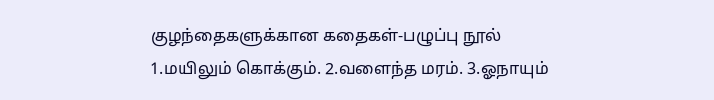குழந்தைகளுக்கான கதைகள்-பழுப்பு நூல்
1.மயிலும் கொக்கும். 2.வளைந்த மரம். 3.ஓநாயும்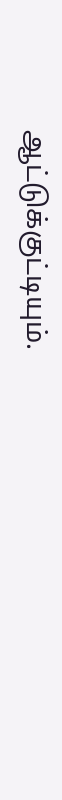ஆட்டுக்குட்டியும்.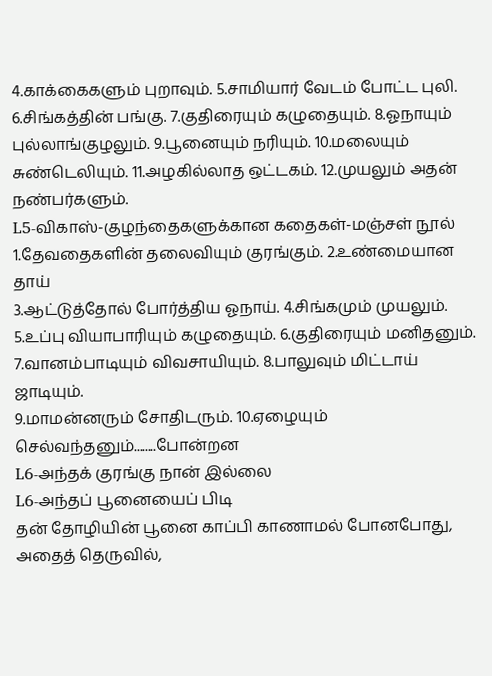4.காக்கைகளும் புறாவும். 5.சாமியார் வேடம் போட்ட புலி. 6.சிங்கத்தின் பங்கு. 7.குதிரையும் கழுதையும். 8.ஓநாயும் புல்லாங்குழலும். 9.பூனையும் நரியும். 10.மலையும் சுண்டெலியும். 11.அழகில்லாத ஒட்டகம். 12.முயலும் அதன் நண்பர்களும்.
L5-விகாஸ்-குழந்தைகளுக்கான கதைகள்-மஞ்சள் நூல்
1.தேவதைகளின் தலைவியும் குரங்கும். 2.உண்மையான தாய்
3.ஆட்டுத்தோல் போர்த்திய ஓநாய். 4.சிங்கமும் முயலும்.
5.உப்பு வியாபாரியும் கழுதையும். 6.குதிரையும் மனிதனும்.
7.வானம்பாடியும் விவசாயியும். 8.பாலுவும் மிட்டாய் ஜாடியும்.
9.மாமன்னரும் சோதிடரும். 10.ஏழையும் செல்வந்தனும்........போன்றன
L6-அந்தக் குரங்கு நான் இல்லை
L6-அந்தப் பூனையைப் பிடி
தன் தோழியின் பூனை காப்பி காணாமல் போனபோது, அதைத் தெருவில்,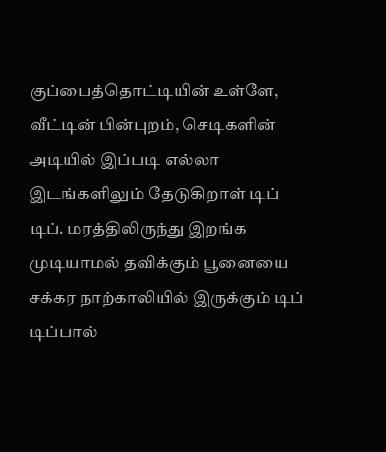குப்பைத்தொட்டியின் உள்ளே, வீட்டின் பின்புறம், செடிகளின் அடியில் இப்படி எல்லா இடங்களிலும் தேடுகிறாள் டிப் டிப். மரத்திலிருந்து இறங்க முடியாமல் தவிக்கும் பூனையை சக்கர நாற்காலியில் இருக்கும் டிப் டிப்பால்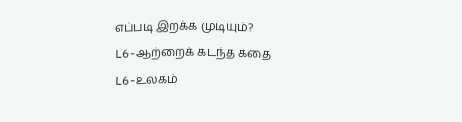எப்படி இறக்க முடியும்?
L6-ஆற்றைக் கடந்த கதை
L6-உலகம்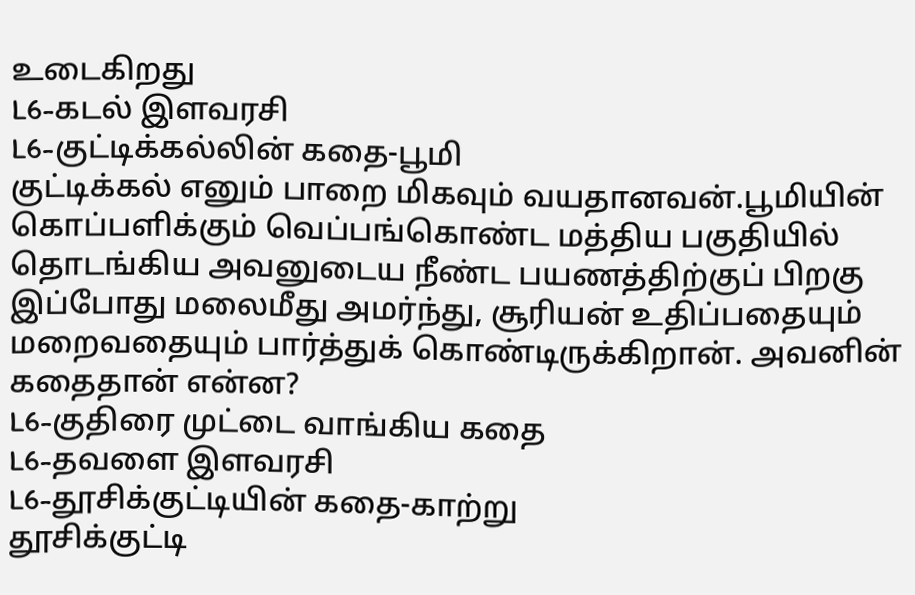உடைகிறது
L6-கடல் இளவரசி
L6-குட்டிக்கல்லின் கதை-பூமி
குட்டிக்கல் எனும் பாறை மிகவும் வயதானவன்.பூமியின் கொப்பளிக்கும் வெப்பங்கொண்ட மத்திய பகுதியில் தொடங்கிய அவனுடைய நீண்ட பயணத்திற்குப் பிறகு இப்போது மலைமீது அமர்ந்து, சூரியன் உதிப்பதையும் மறைவதையும் பார்த்துக் கொண்டிருக்கிறான். அவனின் கதைதான் என்ன?
L6-குதிரை முட்டை வாங்கிய கதை
L6-தவளை இளவரசி
L6-தூசிக்குட்டியின் கதை-காற்று
தூசிக்குட்டி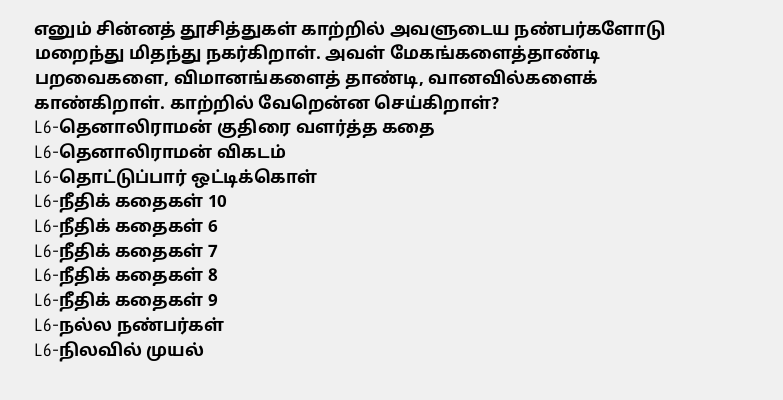எனும் சின்னத் தூசித்துகள் காற்றில் அவளுடைய நண்பர்களோடு மறைந்து மிதந்து நகர்கிறாள். அவள் மேகங்களைத்தாண்டி பறவைகளை, விமானங்களைத் தாண்டி, வானவில்களைக் காண்கிறாள். காற்றில் வேறென்ன செய்கிறாள்?
L6-தெனாலிராமன் குதிரை வளர்த்த கதை
L6-தெனாலிராமன் விகடம்
L6-தொட்டுப்பார் ஒட்டிக்கொள்
L6-நீதிக் கதைகள் 10
L6-நீதிக் கதைகள் 6
L6-நீதிக் கதைகள் 7
L6-நீதிக் கதைகள் 8
L6-நீதிக் கதைகள் 9
L6-நல்ல நண்பர்கள்
L6-நிலவில் முயல்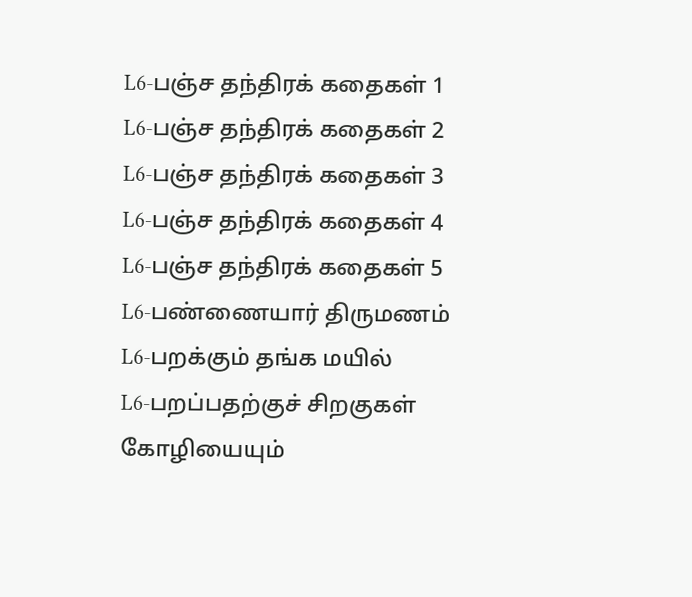L6-பஞ்ச தந்திரக் கதைகள் 1
L6-பஞ்ச தந்திரக் கதைகள் 2
L6-பஞ்ச தந்திரக் கதைகள் 3
L6-பஞ்ச தந்திரக் கதைகள் 4
L6-பஞ்ச தந்திரக் கதைகள் 5
L6-பண்ணையார் திருமணம்
L6-பறக்கும் தங்க மயில்
L6-பறப்பதற்குச் சிறகுகள்
கோழியையும்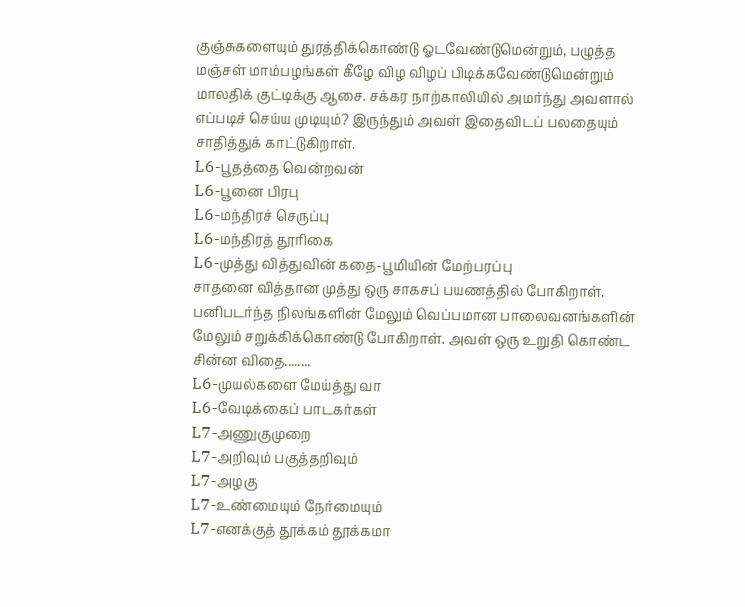குஞ்சுகளையும் துரத்திக்கொண்டு ஓடவேண்டுமென்றும், பழுத்த மஞ்சள் மாம்பழங்கள் கீழே விழ விழப் பிடிக்கவேண்டுமென்றும் மாலதிக் குட்டிக்கு ஆசை. சக்கர நாற்காலியில் அமர்ந்து அவளால் எப்படிச் செய்ய முடியும்? இருந்தும் அவள் இதைவிடப் பலதையும் சாதித்துக் காட்டுகிறாள்.
L6-பூதத்தை வென்றவன்
L6-பூனை பிரபு
L6-மந்திரச் செருப்பு
L6-மந்திரத் தூரிகை
L6-முத்து வித்துவின் கதை-பூமியின் மேற்பரப்பு
சாதனை வித்தான முத்து ஒரு சாகசப் பயணத்தில் போகிறாள். பனிபடர்ந்த நிலங்களின் மேலும் வெப்பமான பாலைவனங்களின் மேலும் சறுக்கிக்கொண்டு போகிறாள். அவள் ஒரு உறுதி கொண்ட சின்ன விதை........
L6-முயல்களை மேய்த்து வா
L6-வேடிக்கைப் பாடகர்கள்
L7-அணுகுமுறை
L7-அறிவும் பகுத்தறிவும்
L7-அழகு
L7-உண்மையும் நேர்மையும்
L7-எனக்குத் தூக்கம் தூக்கமா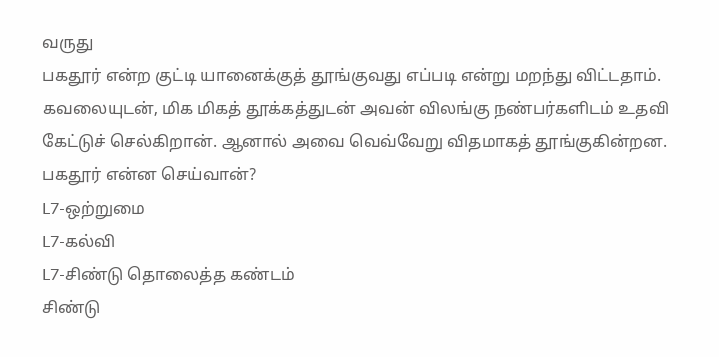வருது
பகதூர் என்ற குட்டி யானைக்குத் தூங்குவது எப்படி என்று மறந்து விட்டதாம். கவலையுடன், மிக மிகத் தூக்கத்துடன் அவன் விலங்கு நண்பர்களிடம் உதவி கேட்டுச் செல்கிறான். ஆனால் அவை வெவ்வேறு விதமாகத் தூங்குகின்றன. பகதூர் என்ன செய்வான்?
L7-ஒற்றுமை
L7-கல்வி
L7-சிண்டு தொலைத்த கண்டம்
சிண்டு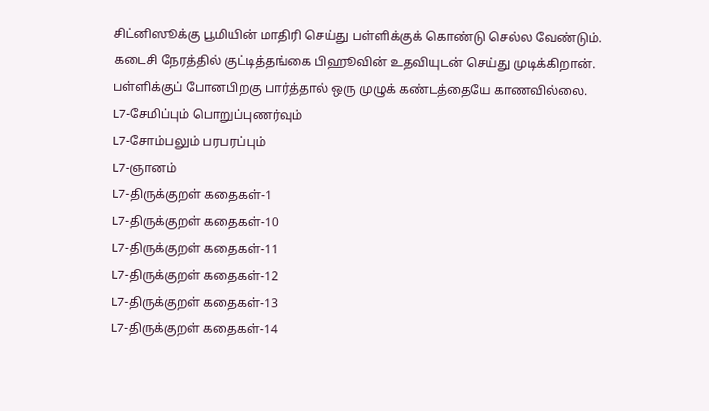சிட்னிஸூக்கு பூமியின் மாதிரி செய்து பள்ளிக்குக் கொண்டு செல்ல வேண்டும். கடைசி நேரத்தில் குட்டித்தங்கை பிஹூவின் உதவியுடன் செய்து முடிக்கிறான். பள்ளிக்குப் போனபிறகு பார்த்தால் ஒரு முழுக் கண்டத்தையே காணவில்லை.
L7-சேமிப்பும் பொறுப்புணர்வும்
L7-சோம்பலும் பரபரப்பும்
L7-ஞானம்
L7-திருக்குறள் கதைகள்-1
L7-திருக்குறள் கதைகள்-10
L7-திருக்குறள் கதைகள்-11
L7-திருக்குறள் கதைகள்-12
L7-திருக்குறள் கதைகள்-13
L7-திருக்குறள் கதைகள்-14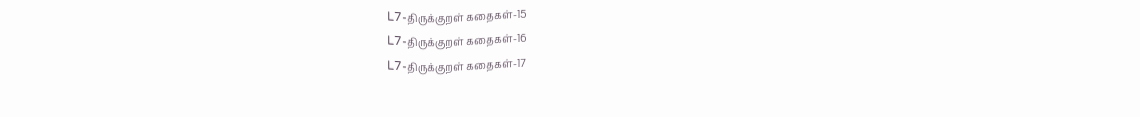L7-திருக்குறள் கதைகள்-15
L7-திருக்குறள் கதைகள்-16
L7-திருக்குறள் கதைகள்-17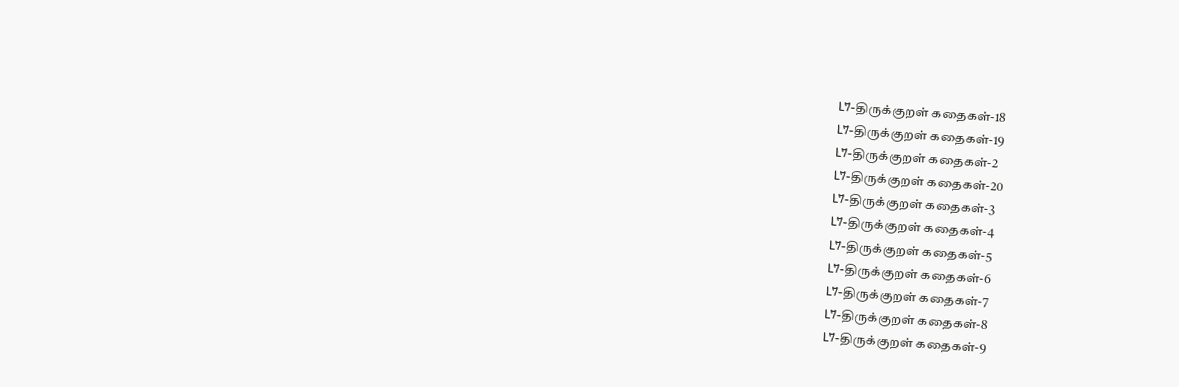L7-திருக்குறள் கதைகள்-18
L7-திருக்குறள் கதைகள்-19
L7-திருக்குறள் கதைகள்-2
L7-திருக்குறள் கதைகள்-20
L7-திருக்குறள் கதைகள்-3
L7-திருக்குறள் கதைகள்-4
L7-திருக்குறள் கதைகள்-5
L7-திருக்குறள் கதைகள்-6
L7-திருக்குறள் கதைகள்-7
L7-திருக்குறள் கதைகள்-8
L7-திருக்குறள் கதைகள்-9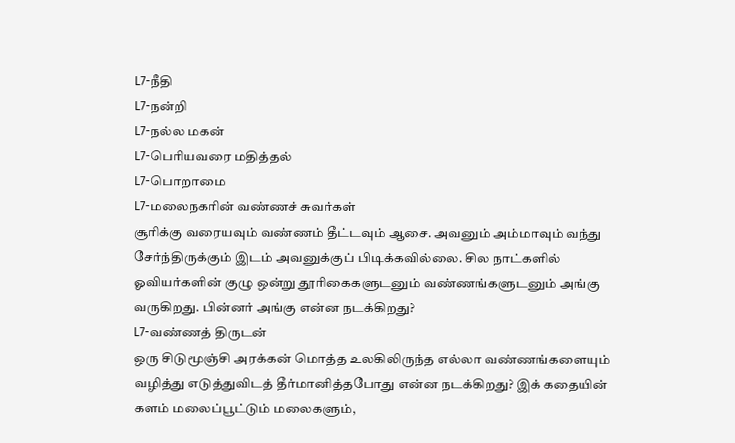L7-நீதி
L7-நன்றி
L7-நல்ல மகன்
L7-பெரியவரை மதித்தல்
L7-பொறாமை
L7-மலைநகரின் வண்ணச் சுவர்கள்
சூரிக்கு வரையவும் வண்ணம் தீட்டவும் ஆசை. அவனும் அம்மாவும் வந்து சேர்ந்திருக்கும் இடம் அவனுக்குப் பிடிக்கவில்லை. சில நாட்களில் ஓவியர்களின் குழு ஒன்று தூரிகைகளுடனும் வண்ணங்களுடனும் அங்கு வருகிறது. பின்னர் அங்கு என்ன நடக்கிறது?
L7-வண்ணத் திருடன்
ஒரு சிடுமூஞ்சி அரக்கன் மொத்த உலகிலிருந்த எல்லா வண்ணங்களையும் வழித்து எடுத்துவிடத் தீர்மானித்தபோது என்ன நடக்கிறது? இக் கதையின் களம் மலைப்பூட்டும் மலைகளும்,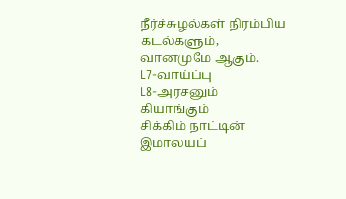நீர்ச்சுழல்கள் நிரம்பிய கடல்களும், வானமுமே ஆகும்.
L7-வாய்ப்பு
L8-அரசனும் கியாங்கும்
சிக்கிம் நாட்டின் இமாலயப்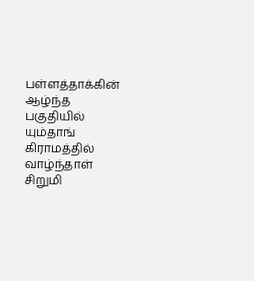பள்ளத்தாக்கின் ஆழ்ந்த பகுதியில் யும்தாங் கிராமத்தில் வாழ்ந்தாள் சிறுமி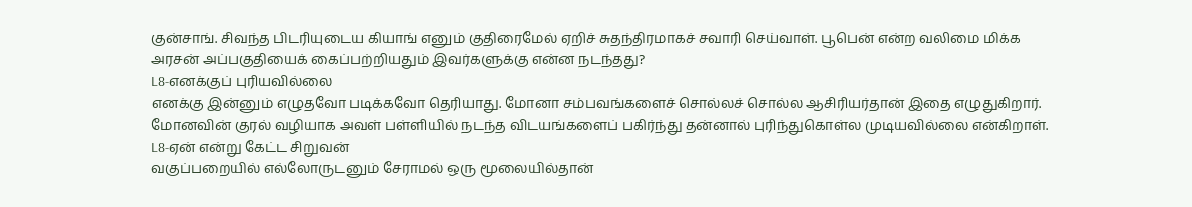குன்சாங். சிவந்த பிடரியுடைய கியாங் எனும் குதிரைமேல் ஏறிச் சுதந்திரமாகச் சவாரி செய்வாள். பூபென் என்ற வலிமை மிக்க அரசன் அப்பகுதியைக் கைப்பற்றியதும் இவர்களுக்கு என்ன நடந்தது?
L8-எனக்குப் புரியவில்லை
எனக்கு இன்னும் எழுதவோ படிக்கவோ தெரியாது. மோனா சம்பவங்களைச் சொல்லச் சொல்ல ஆசிரியர்தான் இதை எழுதுகிறார். மோனவின் குரல் வழியாக அவள் பள்ளியில் நடந்த விடயங்களைப் பகிர்ந்து தன்னால் புரிந்துகொள்ல முடியவில்லை என்கிறாள்.
L8-ஏன் என்று கேட்ட சிறுவன்
வகுப்பறையில் எல்லோருடனும் சேராமல் ஒரு மூலையில்தான்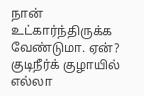நான் உட்கார்ந்திருக்க வேண்டுமா. ஏன்? குடிநீர்க் குழாயில் எல்லா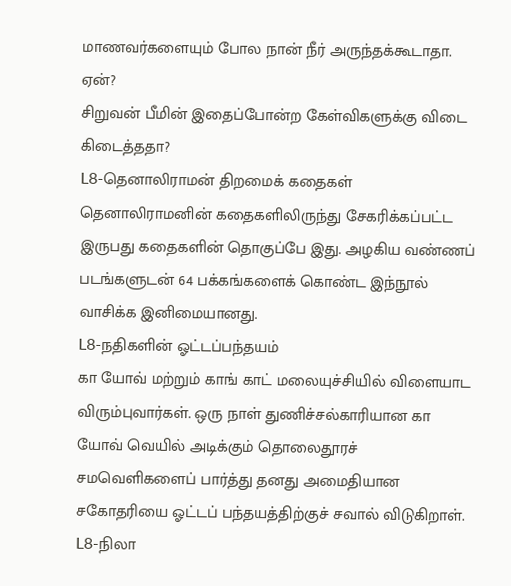மாணவர்களையும் போல நான் நீர் அருந்தக்கூடாதா. ஏன்?
சிறுவன் பீமின் இதைப்போன்ற கேள்விகளுக்கு விடை கிடைத்ததா?
L8-தெனாலிராமன் திறமைக் கதைகள்
தெனாலிராமனின் கதைகளிலிருந்து சேகரிக்கப்பட்ட இருபது கதைகளின் தொகுப்பே இது. அழகிய வண்ணப் படங்களுடன் 64 பக்கங்களைக் கொண்ட இந்நூல் வாசிக்க இனிமையானது.
L8-நதிகளின் ஓட்டப்பந்தயம்
கா யோவ் மற்றும் காங் காட் மலையுச்சியில் விளையாட விரும்புவார்கள். ஒரு நாள் துணிச்சல்காரியான கா யோவ் வெயில் அடிக்கும் தொலைதூரச் சமவெளிகளைப் பார்த்து தனது அமைதியான சகோதரியை ஓட்டப் பந்தயத்திற்குச் சவால் விடுகிறாள்.
L8-நிலா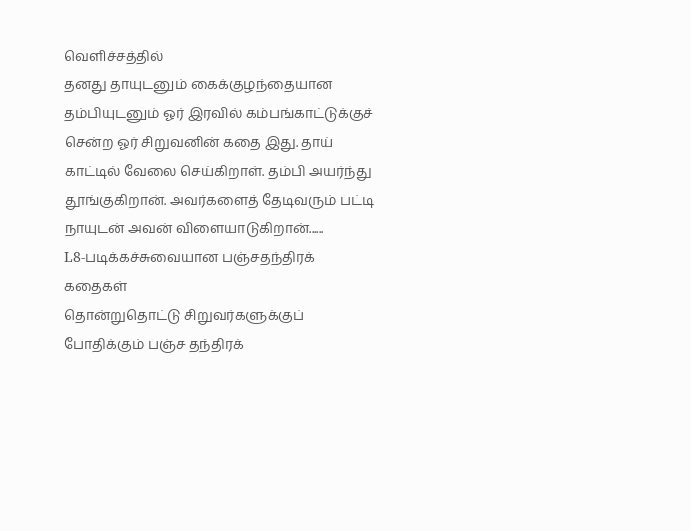வெளிச்சத்தில்
தனது தாயுடனும் கைக்குழந்தையான தம்பியுடனும் ஓர் இரவில் கம்பங்காட்டுக்குச் சென்ற ஓர் சிறுவனின் கதை இது. தாய் காட்டில் வேலை செய்கிறாள். தம்பி அயர்ந்து தூங்குகிறான். அவர்களைத் தேடிவரும் பட்டி நாயுடன் அவன் விளையாடுகிறான்......
L8-படிக்கச்சுவையான பஞ்சதந்திரக் கதைகள்
தொன்றுதொட்டு சிறுவர்களுக்குப் போதிக்கும் பஞ்ச தந்திரக்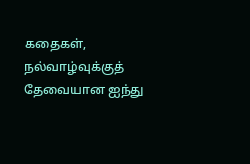கதைகள், நல்வாழ்வுக்குத் தேவையான ஐந்து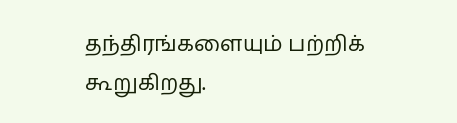தந்திரங்களையும் பற்றிக் கூறுகிறது.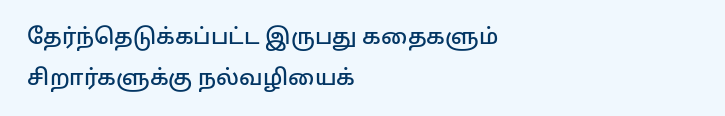தேர்ந்தெடுக்கப்பட்ட இருபது கதைகளும் சிறார்களுக்கு நல்வழியைக்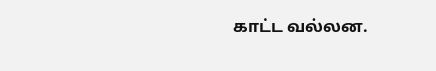காட்ட வல்லன.